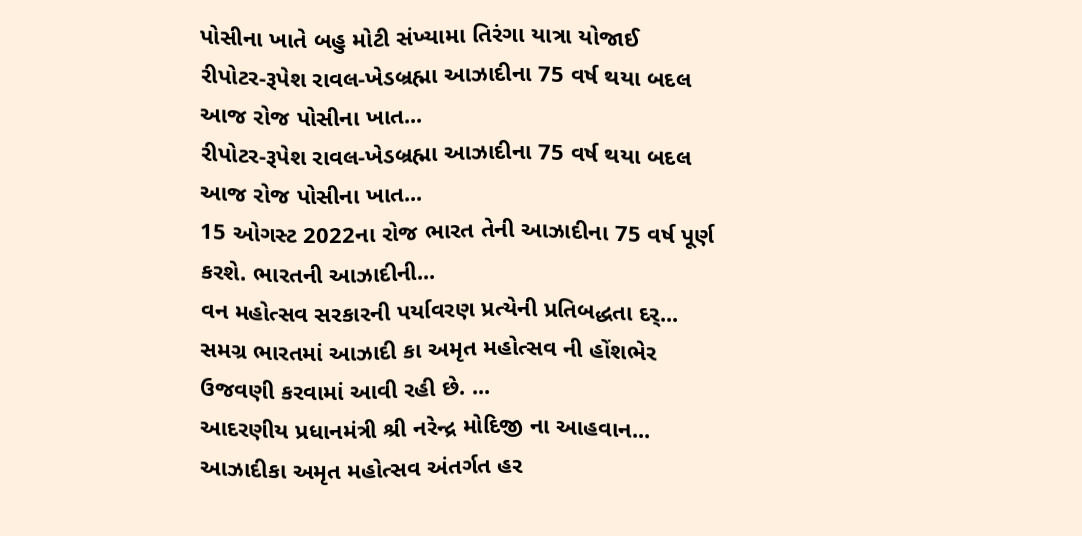પોસીના ખાતે બહુ મોટી સંખ્યામા તિરંગા યાત્રા યોજાઈ
રીપોટર-રૂપેશ રાવલ-ખેડબ્રહ્મા આઝાદીના 75 વર્ષ થયા બદલ આજ રોજ પોસીના ખાત...
રીપોટર-રૂપેશ રાવલ-ખેડબ્રહ્મા આઝાદીના 75 વર્ષ થયા બદલ આજ રોજ પોસીના ખાત...
15 ઓગસ્ટ 2022ના રોજ ભારત તેની આઝાદીના 75 વર્ષ પૂર્ણ કરશે. ભારતની આઝાદીની...
વન મહોત્સવ સરકારની પર્યાવરણ પ્રત્યેની પ્રતિબદ્ધતા દર્...
સમગ્ર ભારતમાં આઝાદી કા અમૃત મહોત્સવ ની હોંશભેર ઉજવણી કરવામાં આવી રહી છે. ...
આદરણીય પ્રધાનમંત્રી શ્રી નરેન્દ્ર મોદિજી ના આહવાન...
આઝાદીકા અમૃત મહોત્સવ અંતર્ગત હર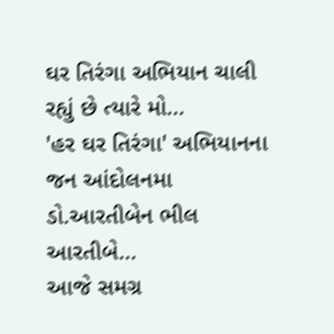ઘર તિરંગા અભિયાન ચાલી રહ્યું છે ત્યારે મો...
'હર ઘર તિરંગા' અભિયાનના જન આંદોલનમા ડો.આરતીબેન ભીલ આરતીબે...
આજે સમગ્ર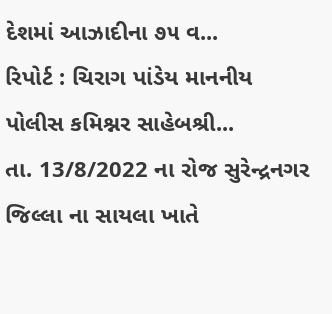દેશમાં આઝાદીના ૭૫ વ...
રિપોર્ટ : ચિરાગ પાંડેય માનનીય પોલીસ કમિશ્નર સાહેબશ્રી...
તા. 13/8/2022 ના રોજ સુરેન્દ્રનગર જિલ્લા ના સાયલા ખાતે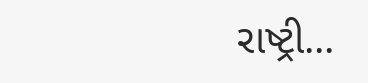રાષ્ટ્રી...